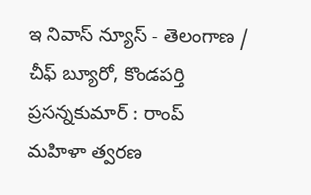ఇ నివాస్ న్యూస్ - తెలంగాణ / చీఫ్ బ్యూరో, కొండపర్తి ప్రసన్నకుమార్ : రాంప్ మహిళా త్వరణ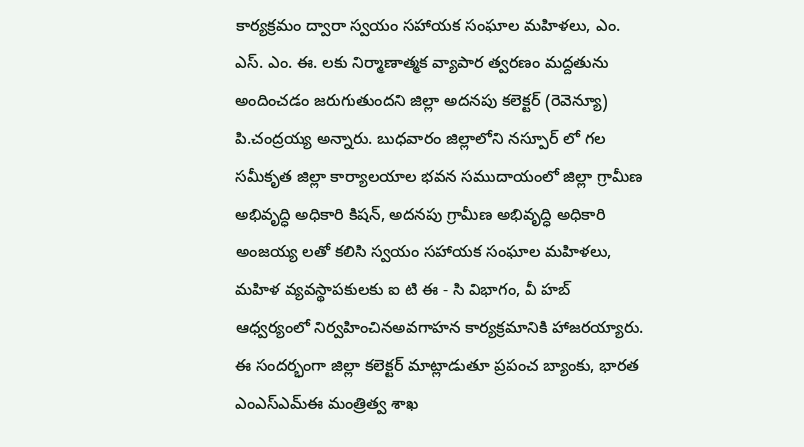కార్యక్రమం ద్వారా స్వయం సహాయక సంఘాల మహిళలు, ఎం. ఎస్. ఎం. ఈ. లకు నిర్మాణాత్మక వ్యాపార త్వరణం మద్దతును అందించడం జరుగుతుందని జిల్లా అదనపు కలెక్టర్ (రెవెన్యూ) పి.చంద్రయ్య అన్నారు. బుధవారం జిల్లాలోని నస్పూర్ లో గల సమీకృత జిల్లా కార్యాలయాల భవన సముదాయంలో జిల్లా గ్రామీణ అభివృద్ధి అధికారి కిషన్, అదనపు గ్రామీణ అభివృద్ధి అధికారి అంజయ్య లతో కలిసి స్వయం సహాయక సంఘాల మహిళలు, మహిళ వ్యవస్థాపకులకు ఐ టి ఈ - సి విభాగం, వీ హబ్ ఆధ్వర్యంలో నిర్వహించినఅవగాహన కార్యక్రమానికి హాజరయ్యారు. ఈ సందర్భంగా జిల్లా కలెక్టర్ మాట్లాడుతూ ప్రపంచ బ్యాంకు, భారత ఎంఎస్ఎమ్ఈ మంత్రిత్వ శాఖ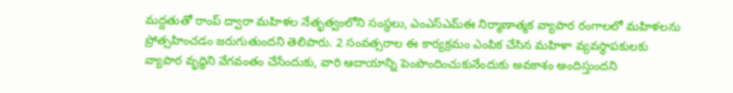మద్దతుతో రాంప్ ద్వారా మహిళల నేతృత్వంలోని సంస్థలు, ఎంఎస్ఎమ్ఈ నిర్మాణాత్మక వ్యాపార రంగాలలో మహిళలను ప్రోత్సహించడం జరుగుతుందని తెలిపారు. 2 సంవత్సరాల ఈ కార్యక్రమం ఎంపిక చేసిన మహిళా వ్యవస్థాపకులకు వ్యాపార వృద్ధిని వేగవంతం చేసేందుకు, వారి ఆదాయాన్ని పెంపొందించుకునేందుకు అవకాశం అందిస్తుందని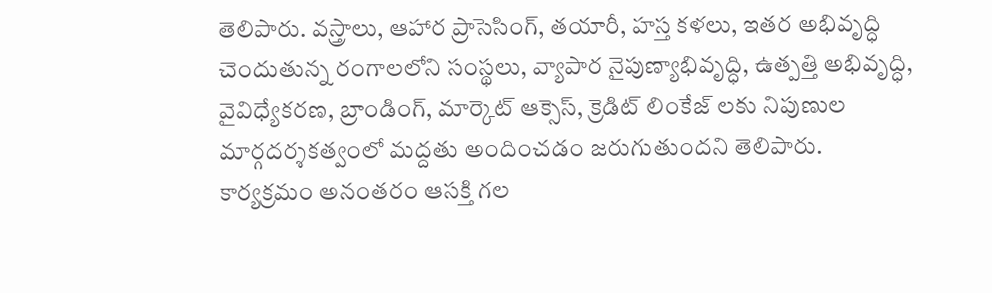తెలిపారు. వస్త్రాలు, ఆహార ప్రాసెసింగ్, తయారీ, హస్త కళలు, ఇతర అభివృద్ధి చెందుతున్న రంగాలలోని సంస్థలు, వ్యాపార నైపుణ్యాభివృద్ధి, ఉత్పత్తి అభివృద్ధి, వైవిధ్యేకరణ, బ్రాండింగ్, మార్కెట్ ఆక్సెస్, క్రెడిట్ లింకేజ్ లకు నిపుణుల మార్గదర్శకత్వంలో మద్దతు అందించడం జరుగుతుందని తెలిపారు. కార్యక్రమం అనంతరం ఆసక్తి గల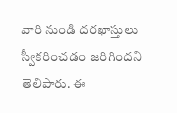వారి నుండి దరఖాస్తులు స్వీకరించడం జరిగిందని తెలిపారు. ఈ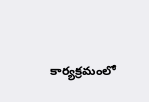కార్యక్రమంలో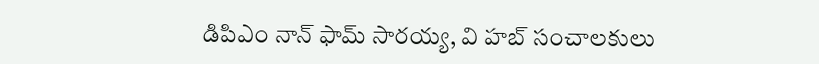డిపిఎం నాన్ ఫామ్ సారయ్య, వి హబ్ సంచాలకులు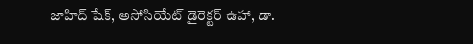జాహిద్ షేక్, అసోసియేట్ డైరెక్టర్ ఉహా, డా.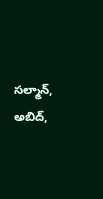సల్మాన్, అబిద్,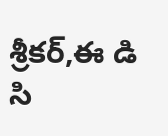శ్రీకర్,ఈ డి సి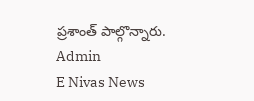ప్రశాంత్ పాల్గొన్నారు.
Admin
E Nivas News